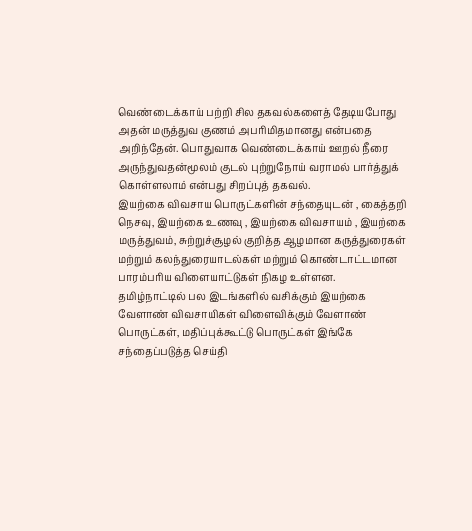வெண்டைக்காய் பற்றி சில தகவல்களைத் தேடியபோது அதன் மருத்துவ குணம் அபரிமிதமானது என்பதை அறிந்தேன். பொதுவாக வெண்டைக்காய் ஊறல் நீரை அருந்துவதன்மூலம் குடல் புற்றுநோய் வராமல் பார்த்துக் கொள்ளலாம் என்பது சிறப்புத் தகவல்.
இயற்கை விவசாய பொருட்களின் சந்தையுடன் , கைத்தறி நெசவு, இயற்கை உணவு , இயற்கை விவசாயம் , இயற்கை மருத்துவம், சுற்றுச்சூழல் குறித்த ஆழமான கருத்துரைகள் மற்றும் கலந்துரையாடல்கள் மற்றும் கொண்டாட்டமான பாரம்பரிய விளையாட்டுகள் நிகழ உள்ளன.
தமிழ்நாட்டில் பல இடங்களில் வசிக்கும் இயற்கை வேளாண் விவசாயிகள் விளைவிக்கும் வேளாண் பொருட்கள், மதிப்புக்கூட்டு பொருட்கள் இங்கே சந்தைப்படுத்த செய்தி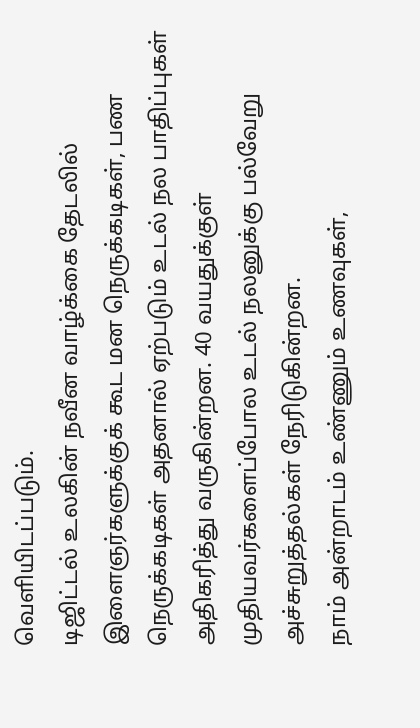வெளியிடப்படும்.
டிஜிட்டல் உலகின் நவீன வாழ்க்கை தேடலில் இளைஞர்களுக்குக் கூட மன நெருக்கடிகள், பண நெருக்கடிகள் அதனால் ஏற்படும் உடல் நல பாதிப்புகள் அதிகரித்து வருகின்றன. 40 வயதுக்குள் முதியவர்களைப்போல உடல் நலனுக்கு பல்வேறு அச்சுறுத்தல்கள் நேரிடுகின்றன.
நாம் அன்றாடம் உண்ணும் உணவுகள்,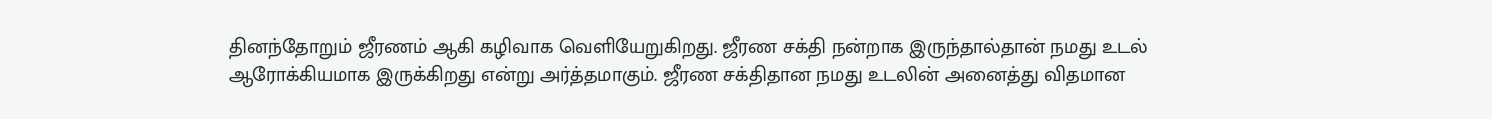தினந்தோறும் ஜீரணம் ஆகி கழிவாக வெளியேறுகிறது. ஜீரண சக்தி நன்றாக இருந்தால்தான் நமது உடல் ஆரோக்கியமாக இருக்கிறது என்று அர்த்தமாகும். ஜீரண சக்திதான நமது உடலின் அனைத்து விதமான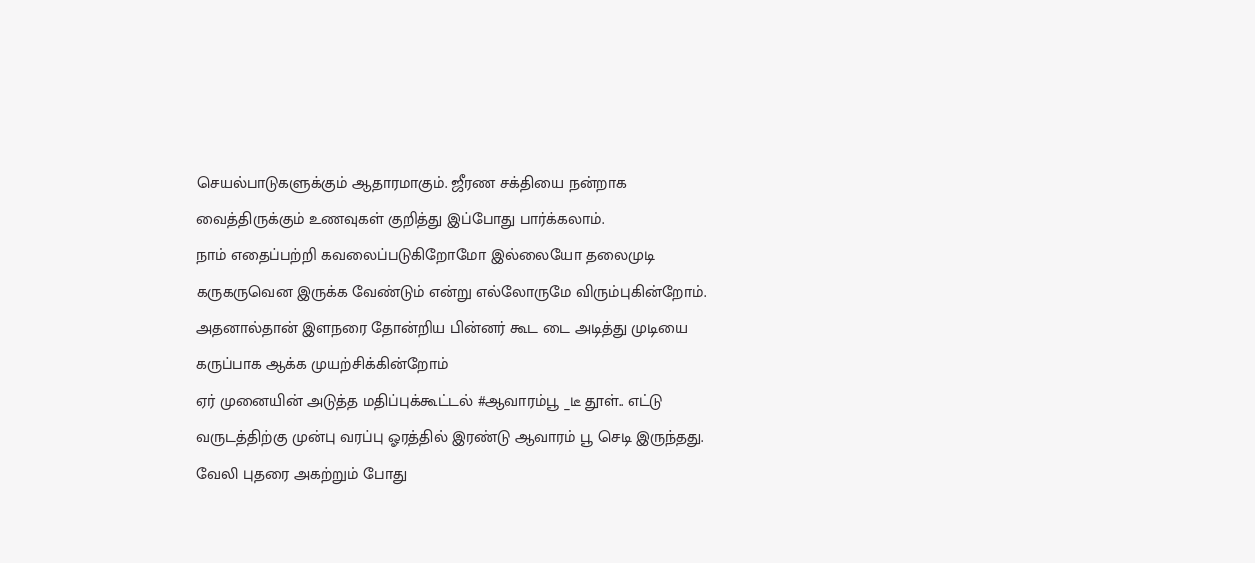செயல்பாடுகளுக்கும் ஆதாரமாகும். ஜீரண சக்தியை நன்றாக வைத்திருக்கும் உணவுகள் குறித்து இப்போது பார்க்கலாம்.
நாம் எதைப்பற்றி கவலைப்படுகிறோமோ இல்லையோ தலைமுடி கருகருவென இருக்க வேண்டும் என்று எல்லோருமே விரும்புகின்றோம். அதனால்தான் இளநரை தோன்றிய பின்னர் கூட டை அடித்து முடியை கருப்பாக ஆக்க முயற்சிக்கின்றோம்
ஏர் முனையின் அடுத்த மதிப்புக்கூட்டல் #ஆவாரம்பூ _டீ தூள்.. எட்டு வருடத்திற்கு முன்பு வரப்பு ஓரத்தில் இரண்டு ஆவாரம் பூ செடி இருந்தது. வேலி புதரை அகற்றும் போது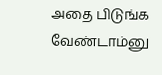அதை பிடுங்க வேண்டாம்னு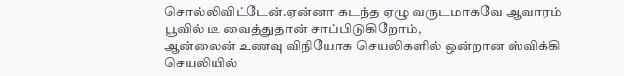சொல்லிவிட்டேன்.ஏன்னா கடந்த ஏழு வருடமாகவே ஆவாரம் பூவில் டீ வைத்துதான் சாப்பிடுகிறோம்,
ஆன்லைன் உணவு விநியோக செயலிகளில் ஒன்றான ஸ்விக்கி செயலியில்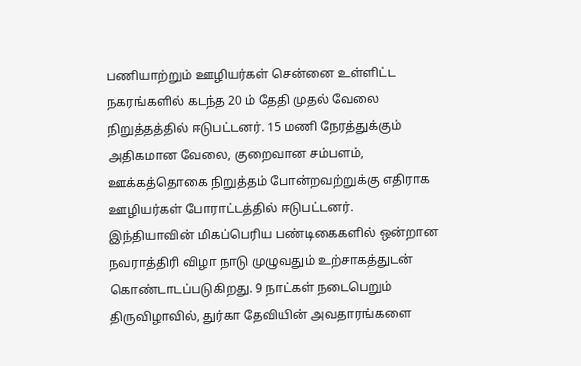பணியாற்றும் ஊழியர்கள் சென்னை உள்ளிட்ட நகரங்களில் கடந்த 20 ம் தேதி முதல் வேலை நிறுத்தத்தில் ஈடுபட்டனர். 15 மணி நேரத்துக்கும் அதிகமான வேலை, குறைவான சம்பளம், ஊக்கத்தொகை நிறுத்தம் போன்றவற்றுக்கு எதிராக ஊழியர்கள் போராட்டத்தில் ஈடுபட்டனர்.
இந்தியாவின் மிகப்பெரிய பண்டிகைகளில் ஒன்றான நவராத்திரி விழா நாடு முழுவதும் உற்சாகத்துடன் கொண்டாடப்படுகிறது. 9 நாட்கள் நடைபெறும் திருவிழாவில், துர்கா தேவியின் அவதாரங்களை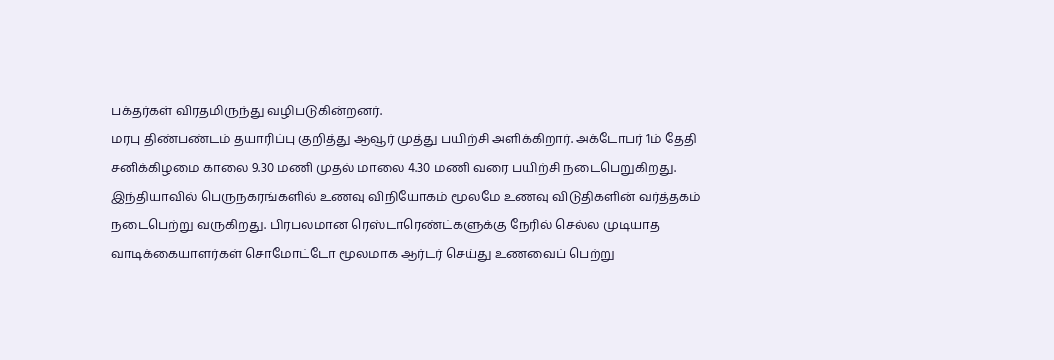பக்தர்கள் விரதமிருந்து வழிபடுகின்றனர்.
மரபு திண்பண்டம் தயாரிப்பு குறித்து ஆவூர் முத்து பயிற்சி அளிக்கிறார். அக்டோபர் 1ம் தேதி சனிக்கிழமை காலை 9.30 மணி முதல் மாலை 4.30 மணி வரை பயிற்சி நடைபெறுகிறது.
இந்தியாவில் பெருநகரங்களில் உணவு விநியோகம் மூலமே உணவு விடுதிகளின் வர்த்தகம் நடைபெற்று வருகிறது. பிரபலமான ரெஸ்டாரெண்ட்களுக்கு நேரில் செல்ல முடியாத வாடிக்கையாளர்கள் சொமோட்டோ மூலமாக ஆர்டர் செய்து உணவைப் பெற்று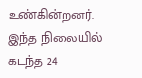உண்கின்றனர். இந்த நிலையில் கடந்த 24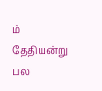ம் தேதியன்று பல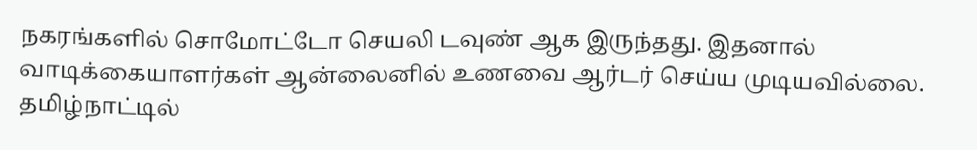நகரங்களில் சொமோட்டோ செயலி டவுண் ஆக இருந்தது. இதனால் வாடிக்கையாளர்கள் ஆன்லைனில் உணவை ஆர்டர் செய்ய முடியவில்லை.
தமிழ்நாட்டில்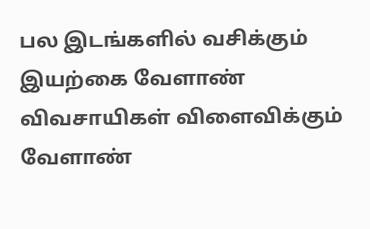பல இடங்களில் வசிக்கும் இயற்கை வேளாண் விவசாயிகள் விளைவிக்கும் வேளாண்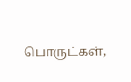பொருட்கள்,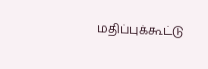மதிப்புக்கூட்டு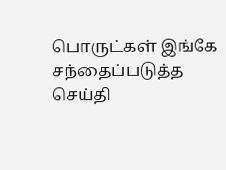பொருட்கள் இங்கே சந்தைப்படுத்த செய்தி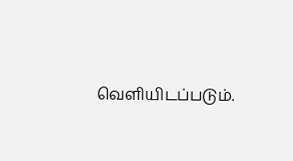வெளியிடப்படும்.